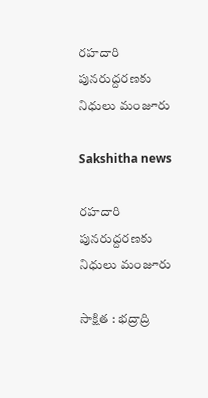రహదారి పునరుద్దరణకు నిధులు మంజూరు

Sakshitha news

రహదారి పునరుద్దరణకు నిధులు మంజూరు

సాక్షిత : భద్రాద్రి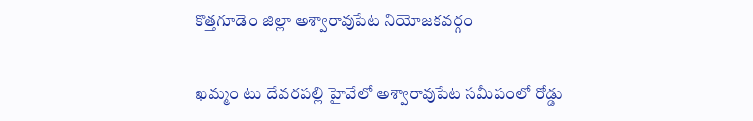కొత్తగూడెం జిల్లా అశ్వారావుపేట నియోజకవర్గం

ఖమ్మం టు దేవరపల్లి హైవేలో అశ్వారావుపేట సమీపంలో రోడ్డు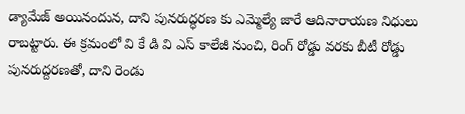డ్యామేజ్ అయినందున, దాని పునరుద్ధరణ కు ఎమ్మెల్యే జారే ఆదినారాయణ నిధులు రాబట్టారు. ఈ క్రమంలో వి కే డి వి ఎస్ కాలేజీ నుంచి, రింగ్ రోడ్డు వరకు బీటీ రోడ్డు పునరుద్దరణతో, దాని రెండు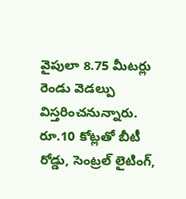వైపులా 8.75 మీటర్లు రెండు వెడల్పు విస్తరించనున్నారు. రూ.10 కోట్లతో బీటీ రోడ్డు, సెంట్రల్ లైటింగ్,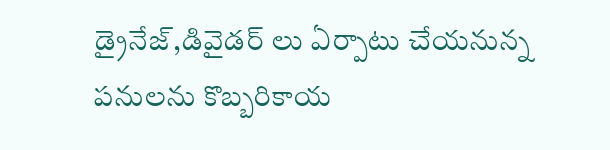డ్రైనేజ్,డివైడర్ లు ఏర్పాటు చేయనున్న పనులను కొబ్బరికాయ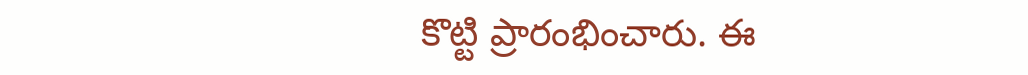కొట్టి ప్రారంభించారు. ఈ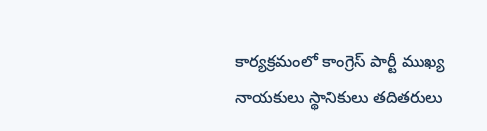కార్యక్రమంలో కాంగ్రెస్ పార్టీ ముఖ్య నాయకులు స్థానికులు తదితరులు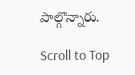పాల్గొన్నారు.

Scroll to Top